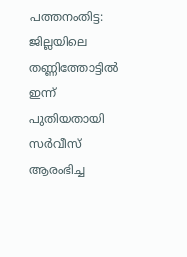പത്തനംതിട്ട: ജില്ലയിലെ തണ്ണിത്തോട്ടിൽ ഇന്ന് പുതിയതായി സർവീസ് ആരംഭിച്ച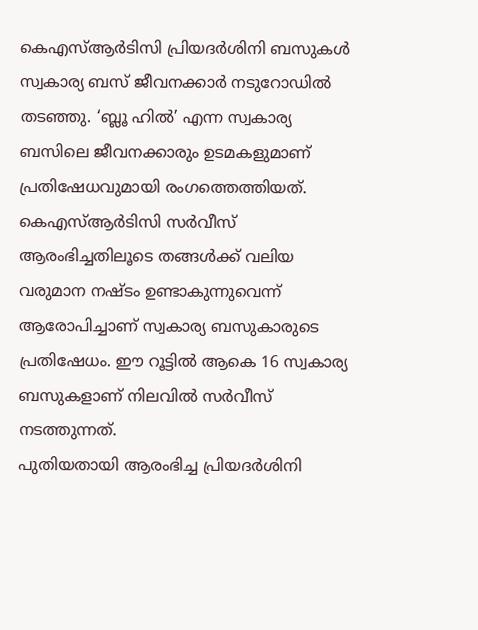കെഎസ്ആർടിസി പ്രിയദർശിനി ബസുകൾ സ്വകാര്യ ബസ് ജീവനക്കാർ നടുറോഡിൽ തടഞ്ഞു. ‘ബ്ലൂ ഹിൽ’ എന്ന സ്വകാര്യ ബസിലെ ജീവനക്കാരും ഉടമകളുമാണ് പ്രതിഷേധവുമായി രംഗത്തെത്തിയത്. കെഎസ്ആർടിസി സർവീസ് ആരംഭിച്ചതിലൂടെ തങ്ങൾക്ക് വലിയ വരുമാന നഷ്ടം ഉണ്ടാകുന്നുവെന്ന് ആരോപിച്ചാണ് സ്വകാര്യ ബസുകാരുടെ പ്രതിഷേധം. ഈ റൂട്ടിൽ ആകെ 16 സ്വകാര്യ ബസുകളാണ് നിലവിൽ സർവീസ് നടത്തുന്നത്.
പുതിയതായി ആരംഭിച്ച പ്രിയദർശിനി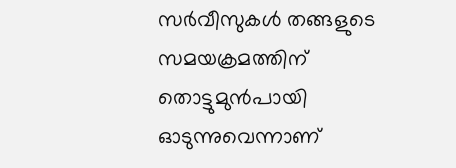സർവീസുകൾ തങ്ങളുടെ സമയക്രമത്തിന് തൊട്ടുമുൻപായി ഓടുന്നുവെന്നാണ്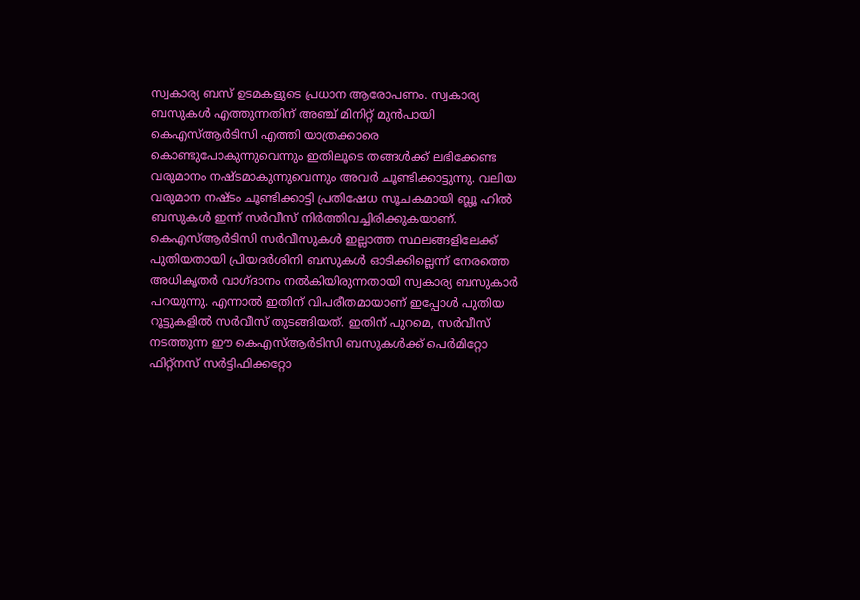സ്വകാര്യ ബസ് ഉടമകളുടെ പ്രധാന ആരോപണം. സ്വകാര്യ ബസുകൾ എത്തുന്നതിന് അഞ്ച് മിനിറ്റ് മുൻപായി കെഎസ്ആർടിസി എത്തി യാത്രക്കാരെ കൊണ്ടുപോകുന്നുവെന്നും ഇതിലൂടെ തങ്ങൾക്ക് ലഭിക്കേണ്ട വരുമാനം നഷ്ടമാകുന്നുവെന്നും അവർ ചൂണ്ടിക്കാട്ടുന്നു. വലിയ വരുമാന നഷ്ടം ചൂണ്ടിക്കാട്ടി പ്രതിഷേധ സൂചകമായി ബ്ലൂ ഹിൽ ബസുകൾ ഇന്ന് സർവീസ് നിർത്തിവച്ചിരിക്കുകയാണ്.
കെഎസ്ആർടിസി സർവീസുകൾ ഇല്ലാത്ത സ്ഥലങ്ങളിലേക്ക് പുതിയതായി പ്രിയദർശിനി ബസുകൾ ഓടിക്കില്ലെന്ന് നേരത്തെ അധികൃതർ വാഗ്ദാനം നൽകിയിരുന്നതായി സ്വകാര്യ ബസുകാർ പറയുന്നു. എന്നാൽ ഇതിന് വിപരീതമായാണ് ഇപ്പോൾ പുതിയ റൂട്ടുകളിൽ സർവീസ് തുടങ്ങിയത്. ഇതിന് പുറമെ, സർവീസ് നടത്തുന്ന ഈ കെഎസ്ആർടിസി ബസുകൾക്ക് പെർമിറ്റോ ഫിറ്റ്നസ് സർട്ടിഫിക്കറ്റോ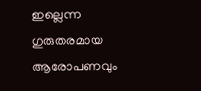ഇല്ലെന്ന ഗുരുതരമായ ആരോപണവും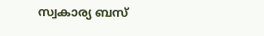സ്വകാര്യ ബസ്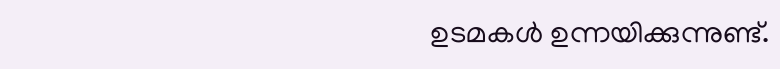ഉടമകൾ ഉന്നയിക്കുന്നുണ്ട്.